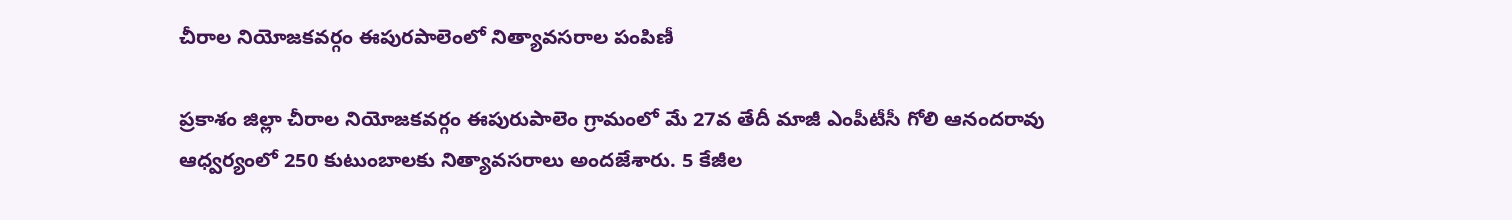చీరాల నియోజకవర్గం ఈపురపాలెంలో నిత్యావసరాల పంపిణీ

ప్రకాశం జిల్లా చీరాల నియోజకవర్గం ఈపురుపాలెం గ్రామంలో మే 27వ తేదీ మాజీ ఎంపీటీసీ గోలి ఆనందరావు ఆధ్వర్యంలో 250 కుటుంబాలకు నిత్యావసరాలు అందజేశారు. 5 కేజీల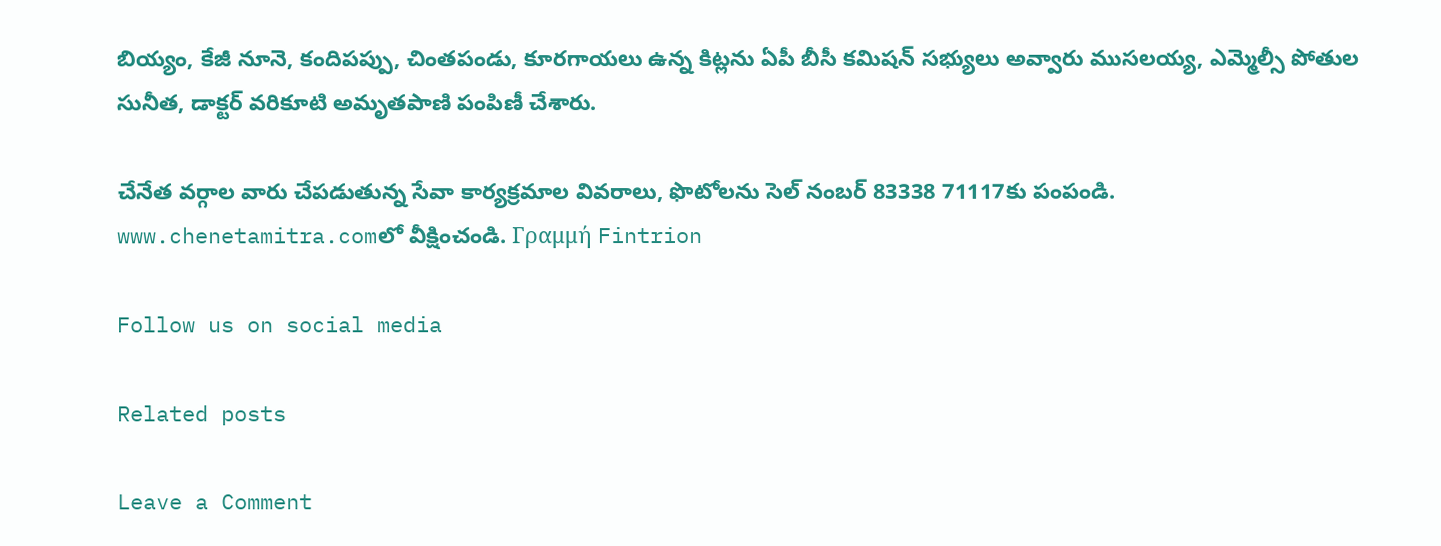బియ్యం, కేజీ నూనె, కందిపప్పు, చింతపండు, కూరగాయలు ఉన్న కిట్లను ఏపీ బీసీ కమిషన్‌ సభ్యులు అవ్వారు ముసలయ్య, ఎమ్మెల్సీ పోతుల సునీత, డాక్టర్‌ వరికూటి అమృతపాణి పంపిణీ చేశారు.

చేనేత వర్గాల వారు చేపడుతున్న సేవా కార్యక్రమాల వివరాలు, ఫొటోలను సెల్‌ నంబర్‌ 83338 71117కు పంపండి. www.chenetamitra.comలో వీక్షించండి. Γραμμή Fintrion

Follow us on social media

Related posts

Leave a Comment